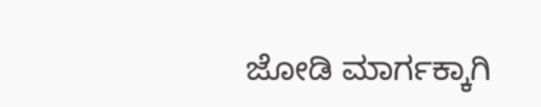ಜೋಡಿ ಮಾರ್ಗಕ್ಕಾಗಿ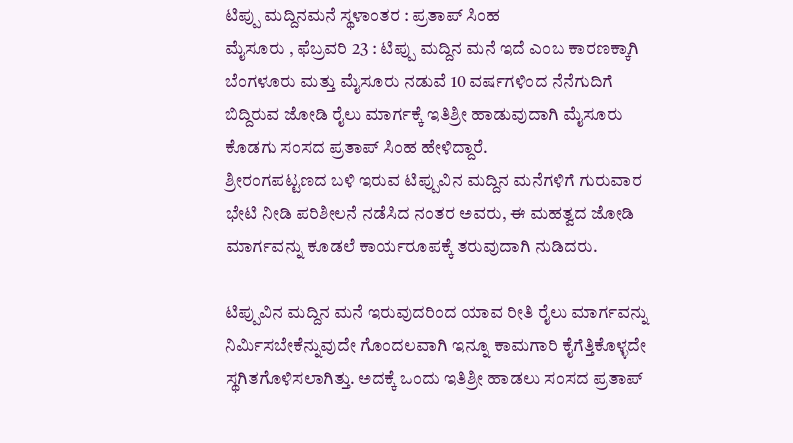ಟಿಪ್ಪು ಮದ್ದಿನಮನೆ ಸ್ಥಳಾಂತರ : ಪ್ರತಾಪ್ ಸಿಂಹ
ಮೈಸೂರು , ಫೆಬ್ರವರಿ 23 : ಟಿಪ್ಪು ಮದ್ದಿನ ಮನೆ ಇದೆ ಎಂಬ ಕಾರಣಕ್ಕಾಗಿ ಬೆಂಗಳೂರು ಮತ್ತು ಮೈಸೂರು ನಡುವೆ 10 ವರ್ಷಗಳಿಂದ ನೆನೆಗುದಿಗೆ ಬಿದ್ದಿರುವ ಜೋಡಿ ರೈಲು ಮಾರ್ಗಕ್ಕೆ ಇತಿಶ್ರೀ ಹಾಡುವುದಾಗಿ ಮೈಸೂರು ಕೊಡಗು ಸಂಸದ ಪ್ರತಾಪ್ ಸಿಂಹ ಹೇಳಿದ್ದಾರೆ.
ಶ್ರೀರಂಗಪಟ್ಟಣದ ಬಳಿ ಇರುವ ಟಿಪ್ಪುವಿನ ಮದ್ದಿನ ಮನೆಗಳಿಗೆ ಗುರುವಾರ ಭೇಟಿ ನೀಡಿ ಪರಿಶೀಲನೆ ನಡೆಸಿದ ನಂತರ ಅವರು, ಈ ಮಹತ್ವದ ಜೋಡಿ ಮಾರ್ಗವನ್ನು ಕೂಡಲೆ ಕಾರ್ಯರೂಪಕ್ಕೆ ತರುವುದಾಗಿ ನುಡಿದರು.

ಟಿಪ್ಪುವಿನ ಮದ್ದಿನ ಮನೆ ಇರುವುದರಿಂದ ಯಾವ ರೀತಿ ರೈಲು ಮಾರ್ಗವನ್ನು ನಿರ್ಮಿಸಬೇಕೆನ್ನುವುದೇ ಗೊಂದಲವಾಗಿ ಇನ್ನೂ ಕಾಮಗಾರಿ ಕೈಗೆತ್ತಿಕೊಳ್ಳದೇ ಸ್ಥಗಿತಗೊಳಿಸಲಾಗಿತ್ತು. ಅದಕ್ಕೆ ಒಂದು ಇತಿಶ್ರೀ ಹಾಡಲು ಸಂಸದ ಪ್ರತಾಪ್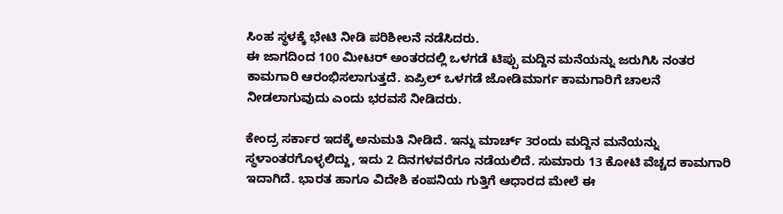ಸಿಂಹ ಸ್ಥಳಕ್ಕೆ ಭೇಟಿ ನೀಡಿ ಪರಿಶೀಲನೆ ನಡೆಸಿದರು.
ಈ ಜಾಗದಿಂದ 100 ಮೀಟರ್ ಅಂತರದಲ್ಲಿ ಒಳಗಡೆ ಟಿಪ್ಪು ಮದ್ದಿನ ಮನೆಯನ್ನು ಜರುಗಿಸಿ ನಂತರ ಕಾಮಗಾರಿ ಆರಂಭಿಸಲಾಗುತ್ತದೆ. ಏಪ್ರಿಲ್ ಒಳಗಡೆ ಜೋಡಿಮಾರ್ಗ ಕಾಮಗಾರಿಗೆ ಚಾಲನೆ ನೀಡಲಾಗುವುದು ಎಂದು ಭರವಸೆ ನೀಡಿದರು.

ಕೇಂದ್ರ ಸರ್ಕಾರ ಇದಕ್ಕೆ ಅನುಮತಿ ನೀಡಿದೆ. ಇನ್ನು ಮಾರ್ಚ್ 3ರಂದು ಮದ್ದಿನ ಮನೆಯನ್ನು ಸ್ಥಳಾಂತರಗೊಳ್ಳಲಿದ್ದು, ಇದು 2 ದಿನಗಳವರೆಗೂ ನಡೆಯಲಿದೆ. ಸುಮಾರು 13 ಕೋಟಿ ವೆಚ್ಚದ ಕಾಮಗಾರಿ ಇದಾಗಿದೆ. ಭಾರತ ಹಾಗೂ ವಿದೇಶಿ ಕಂಪನಿಯ ಗುತ್ತಿಗೆ ಆಧಾರದ ಮೇಲೆ ಈ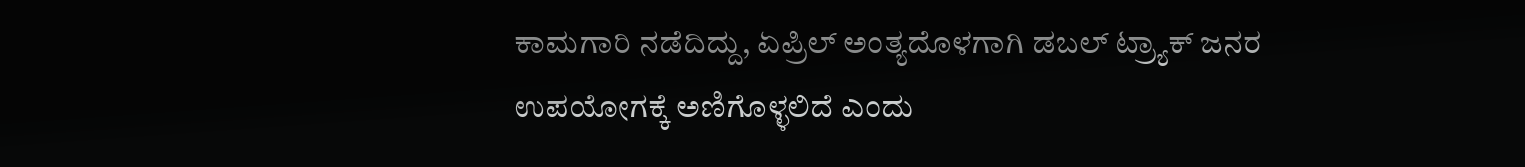ಕಾಮಗಾರಿ ನಡೆದಿದ್ದು, ಏಪ್ರಿಲ್ ಅಂತ್ಯದೊಳಗಾಗಿ ಡಬಲ್ ಟ್ರ್ಯಾಕ್ ಜನರ ಉಪಯೋಗಕ್ಕೆ ಅಣಿಗೊಳ್ಳಲಿದೆ ಎಂದು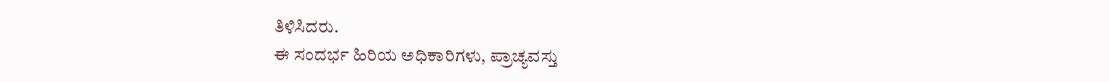ತಿಳಿಸಿದರು.
ಈ ಸಂದರ್ಭ ಹಿರಿಯ ಅಧಿಕಾರಿಗಳು, ಪ್ರಾಚ್ಯವಸ್ತು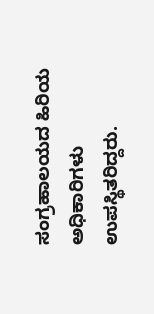ಸಂಗ್ರಹಾಲಯದ ಹಿರಿಯ ಅಧಿಕಾರಿಗಳು ಉಪಸ್ಥಿತರಿದ್ದರು.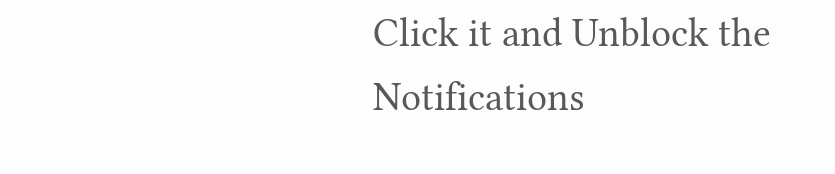Click it and Unblock the Notifications